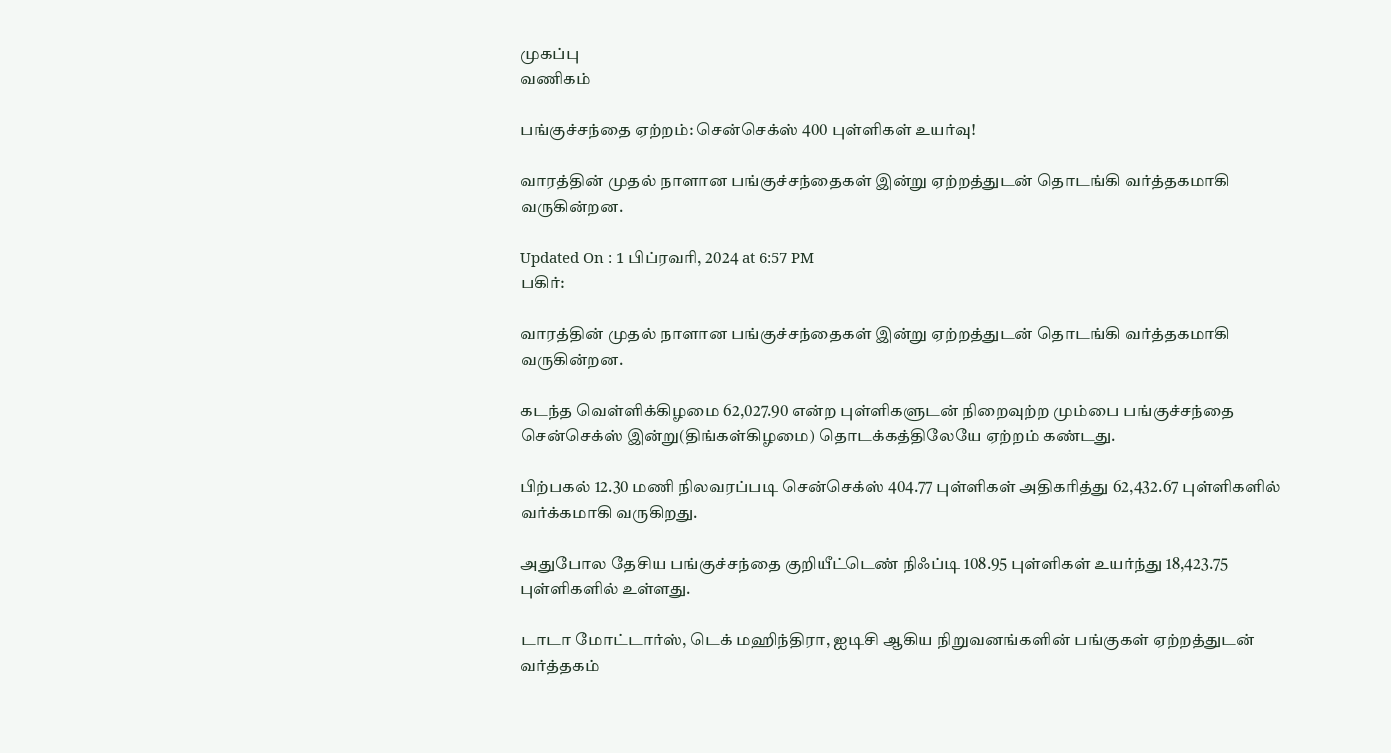முகப்பு
வணிகம்

பங்குச்சந்தை ஏற்றம்: சென்செக்ஸ் 400 புள்ளிகள் உயர்வு!

வாரத்தின் முதல் நாளான பங்குச்சந்தைகள் இன்று ஏற்றத்துடன் தொடங்கி வர்த்தகமாகி வருகின்றன.

Updated On : 1 பிப்ரவரி, 2024 at 6:57 PM
பகிர்:

வாரத்தின் முதல் நாளான பங்குச்சந்தைகள் இன்று ஏற்றத்துடன் தொடங்கி வர்த்தகமாகி வருகின்றன.

கடந்த வெள்ளிக்கிழமை 62,027.90 என்ற புள்ளிகளுடன் நிறைவுற்ற மும்பை பங்குச்சந்தை சென்செக்ஸ் இன்று(திங்கள்கிழமை) தொடக்கத்திலேயே ஏற்றம் கண்டது.

பிற்பகல் 12.30 மணி நிலவரப்படி சென்செக்ஸ் 404.77 புள்ளிகள் அதிகரித்து 62,432.67 புள்ளிகளில் வர்க்கமாகி வருகிறது.

அதுபோல தேசிய பங்குச்சந்தை குறியீட்டெண் நிஃப்டி 108.95 புள்ளிகள் உயர்ந்து 18,423.75 புள்ளிகளில் உள்ளது.

டாடா மோட்டார்ஸ், டெக் மஹிந்திரா, ஐடிசி ஆகிய நிறுவனங்களின் பங்குகள் ஏற்றத்துடன் வர்த்தகம்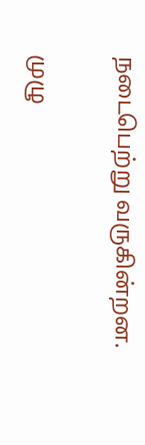நடைபெற்று வருகின்றன.

முழு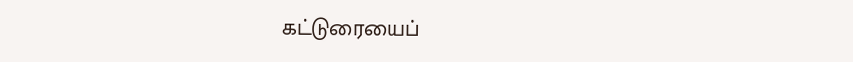கட்டுரையைப்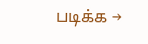படிக்க →